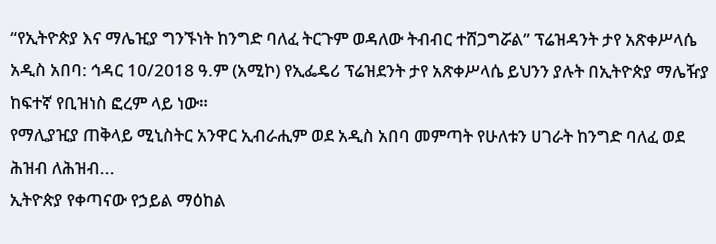“የኢትዮጵያ እና ማሌዢያ ግንኙነት ከንግድ ባለፈ ትርጉም ወዳለው ትብብር ተሸጋግሯል” ፕሬዝዳንት ታየ አጽቀሥላሴ
አዲስ አበባ: ኅዳር 10/2018 ዓ.ም (አሚኮ) የኢፌዴሪ ፕሬዝደንት ታየ አጽቀሥላሴ ይህንን ያሉት በኢትዮጵያ ማሌዥያ ከፍተኛ የቢዝነስ ፎረም ላይ ነው።
የማሊያዢያ ጠቅላይ ሚኒስትር አንዋር ኢብራሒም ወደ አዲስ አበባ መምጣት የሁለቱን ሀገራት ከንግድ ባለፈ ወደ ሕዝብ ለሕዝብ...
ኢትዮጵያ የቀጣናው የኃይል ማዕከል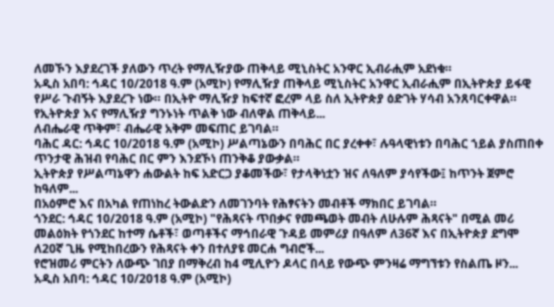ለመኾን እያደረገች ያለውን ጥረት የማሊዥያው ጠቅላይ ሚኒስትር አንዋር ኢብራሒም አደነቁ።
አዲስ አበባ: ኅዳር 10/2018 ዓ.ም (አሚኮ) የማሊዥያ ጠቅላይ ሚኒስትር አንዋር ኢብራሒም በኢትዮጵያ ይፋዊ የሥራ ጉብኝት እያደረጉ ነው። በኢትዮ ማሊዥያ ከፍተኛ ፎረም ላይ ስለ ኢትዮጵያ ዕድገት ሃሳብ አንጸባርቀዋል።
የኢትዮጵያ እና የማሊዥያ ግንኑነት ጥልቅ ነው ብለዋል ጠቅላይ...
ለብሔራዊ ጥቅም፣ ብሔራዊ አቅም መፍጠር ይገባል።
ባሕር ዳር: ኅዳር 10/2018 ዓ.ም (አሚኮ) ሥልጣኔውን በባሕር በር ያረቀቀ፣ ሉዓላዊነቱን በባሕር ኀይል ያስጠበቀ ጥንታዊ ሕዝብ የባሕር በር ምን እንደኾነ ጠንቅቆ ያውቃል።
ኢትዮጵያ የሥልጣኔዋን ሐውልት ከፍ አድርጋ ያቆመችው፣ የታላቅነቷን ዝና ለዓለም ያሳየችው፤ ከጥንት ጀምሮ ከዓለም...
በአዕምሮ እና በአካል የጠነከረ ትውልድን ለመገንባት የሕፃናትን መብቶች ማክበር ይገባል።
ጎንደር: ኅዳር 10/2018 ዓ.ም (አሚኮ) "የሕጻናት ጥበቃና የመጫወት መብት ለሁሉም ሕጻናት" በሚል መሪ መልዕክት የጎንደር ከተማ ሴቶች፣ ወጣቶችና ማኅበራዊ ጉዳይ መምሪያ በዓለም ለ36ኛ እና በኢትዮጵያ ደግሞ ለ20ኛ ጊዜ የሚከበረውን የሕጻናት ቀን በተለያዩ መርሐ ግብሮች...
የሮዝመሪ ምርትን ለውጭ ገበያ በማቅረብ ከ4 ሚሊዮን ዶላር በላይ የውጭ ምንዛሬ ማግኘቱን የስልጤ ዞን...
አዲስ አበባ: ኅዳር 10/2018 ዓ.ም (አሚኮ)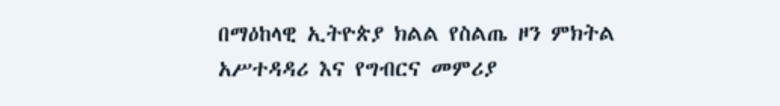በማዕከላዊ ኢትዮጵያ ክልል የስልጤ ዞን ምክትል አሥተዳዳሪ እና የግብርና መምሪያ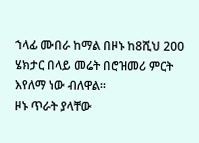ኀላፊ ሙበራ ከማል በዞኑ ከ8ሺህ 200 ሄክታር በላይ መሬት በሮዝመሪ ምርት እየለማ ነው ብለዋል።
ዞኑ ጥራት ያላቸው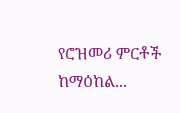የሮዝመሪ ምርቶች ከማዕከል...